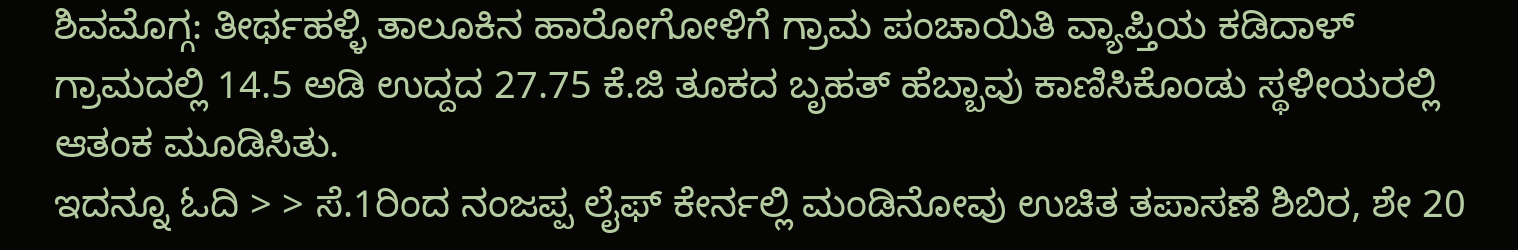ಶಿವಮೊಗ್ಗ: ತೀರ್ಥಹಳ್ಳಿ ತಾಲೂಕಿನ ಹಾರೋಗೋಳಿಗೆ ಗ್ರಾಮ ಪಂಚಾಯಿತಿ ವ್ಯಾಪ್ತಿಯ ಕಡಿದಾಳ್ ಗ್ರಾಮದಲ್ಲಿ 14.5 ಅಡಿ ಉದ್ದದ 27.75 ಕೆ.ಜಿ ತೂಕದ ಬೃಹತ್ ಹೆಬ್ಬಾವು ಕಾಣಿಸಿಕೊಂಡು ಸ್ಥಳೀಯರಲ್ಲಿ ಆತಂಕ ಮೂಡಿಸಿತು.
ಇದನ್ನೂ ಓದಿ > > ಸೆ.1ರಿಂದ ನಂಜಪ್ಪ ಲೈಫ್ ಕೇರ್ನಲ್ಲಿ ಮಂಡಿನೋವು ಉಚಿತ ತಪಾಸಣೆ ಶಿಬಿರ, ಶೇ 20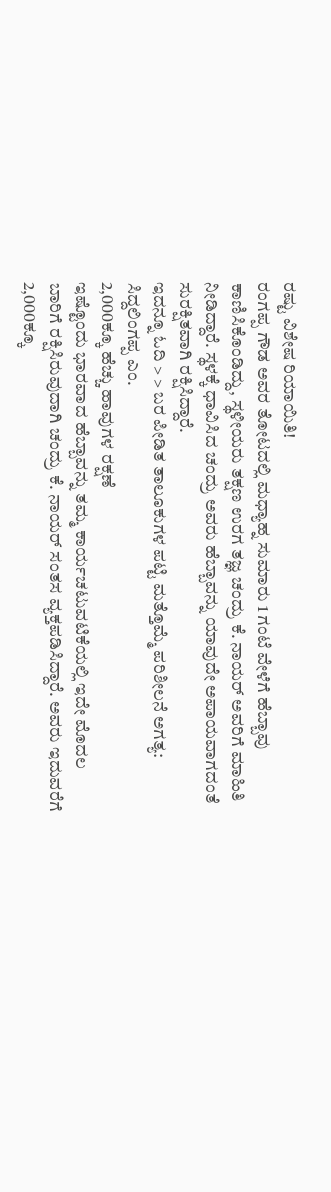ರಷ್ಟು ವಿಶೇಷ ರಿಯಾಯಿತಿ!
ರಂಗಪ್ಪ ಗೌಡ ಅವರ ತೋಟದಲ್ಲಿ ಮಧ್ಯಾಹ್ನ ಸುಮಾರು 1 ಗಂಟೆ ವೇಳೆಗೆ ಹೆಬ್ಬಾವು ಕಾಣಿಸಿಕೊಂಡಿದ್ದು, ಸ್ಥಳೀಯರು ತಕ್ಷಣ ಉರಗ ತಜ್ಞ ಚಂದ್ರು ಕೆ. ನಾಯರ್ ಅವರಿಗೆ ಮಾಹಿತಿ ನೀಡಿದ್ದಾರೆ. ಸ್ಥಳಕ್ಕೆ ಧಾವಿಸಿದ ಚಂದ್ರು ಅವರು ಹೆಬ್ಬಾವನ್ನು ಯಾವುದೇ ಅಪಾಯವಾಗದಂತೆ ಸುರಕ್ಷಿತವಾಗಿ ರಕ್ಷಿಸಿದ್ದಾರೆ.
ಇದನ್ನೂ ಓದಿ > > ಬರ ಪೀಡಿತ ತಾಲೂಕುಗಳ ಪಟ್ಟಿ ಮತ್ತೊಮ್ಮೆ ಪರಿಶೀಲನೆ ಅಗತ್ಯ: ಸಿದ್ದಲಿಂಗಪ್ಪ ಎಂ.
2,000ಕ್ಕೂ ಹೆಚ್ಚು ಹಾವುಗಳ ರಕ್ಷಣೆ
ಇಷ್ಟೊಂದು ಭಾರವಾದ ಹೆಬ್ಬಾವನ್ನು ತಮ್ಮ ಕಾರ್ಯಚಟುವಟಿಕೆಯಲ್ಲಿ ಇದೇ ಮೊದಲ ಬಾರಿಗೆ ರಕ್ಷಿಸಿರುವುದಾಗಿ ಚಂದ್ರು ಕೆ. ನಾಯರ್ ಸಂತಸ ವ್ಯಕ್ತಪಡಿಸಿದ್ದಾರೆ. ಅವರು ಇದುವರೆಗೆ 2,000ಕ್ಕೂ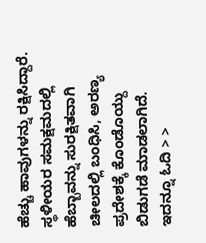ಹೆಚ್ಚು ಹಾವುಗಳನ್ನು ರಕ್ಷಿಸಿದ್ದಾರೆ.
ಸ್ಥಳೀಯರ ಸಮಕ್ಷಮದಲ್ಲಿ ಹೆಬ್ಬಾವನ್ನು ಸುರಕ್ಷಿತವಾಗಿ ಚೀಲದಲ್ಲಿ ಬಂಧಿಸಿ, ಅರಣ್ಯ ಪ್ರದೇಶಕ್ಕೆ ಕೊಂಡೊಯ್ದು ಬಿಡುಗಡೆ ಮಾಡಲಾಗಿದೆ.
ಇದನ್ನೂ ಓದಿ > >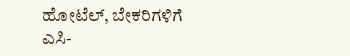ಹೋಟೆಲ್, ಬೇಕರಿಗಳಿಗೆ ಎಸಿ-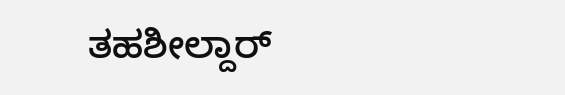ತಹಶೀಲ್ದಾರ್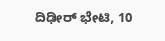ದಿಢೀರ್ ಭೇಟಿ, 10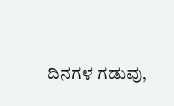ದಿನಗಳ ಗಡುವು,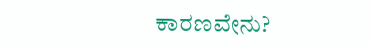ಕಾರಣವೇನು?